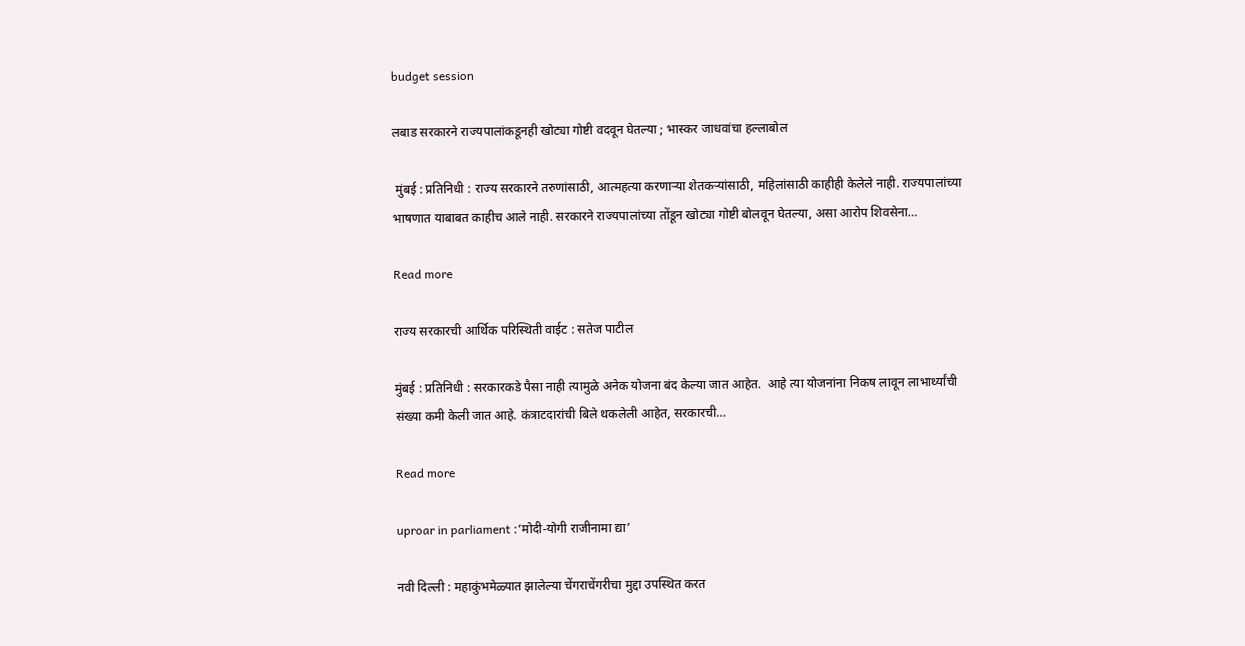budget session

लबाड सरकारने राज्यपालांकडूनही खोट्या गोष्टी वदवून घेतल्या ; भास्कर जाधवांचा हल्लाबोल

 मुंबई : प्रतिनिधी : राज्य सरकारने तरुणांसाठी, आत्महत्या करणाऱ्या शेतकऱ्यांसाठी, महिलांसाठी काहीही केलेले नाही. राज्यपालांच्या भाषणात याबाबत काहीच आले नाही. सरकारने राज्यपालांच्या तोंडून खोट्या गोष्टी बोलवून घेतल्या, असा आरोप शिवसेना…

Read more

राज्य सरकारची आर्थिक परिस्थिती वाईट : सतेज पाटील

मुंबई : प्रतिनिधी : सरकारकडे पैसा नाही त्यामुळे अनेक योजना बंद केल्या जात आहेत.  आहे त्या योजनांना निकष लावून लाभार्थ्यांची संख्या कमी केली जात आहे. कंत्राटदारांची बिले थकलेली आहेत, सरकारची…

Read more

uproar in parliament :‘मोदी-योगी राजीनामा द्या’

नवी दिल्ली : महाकुंभमेळ्यात झालेल्या चेंगराचेंगरीचा मुद्दा उपस्थित करत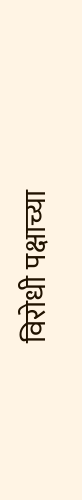विरोधी पक्षाच्या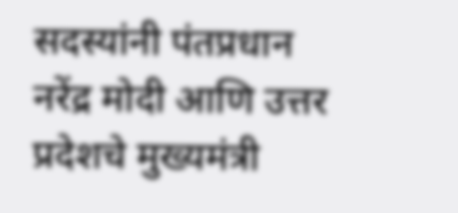सदस्यांनी पंतप्रधान नरेंद्र मोदी आणि उत्तर प्रदेशचे मुख्यमंत्री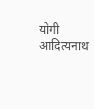योगी आदित्यनाथ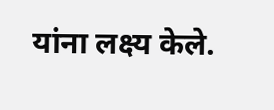यांना लक्ष्य केले.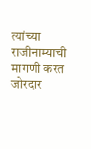त्यांच्या राजीनाम्याची मागणी करत जोरदार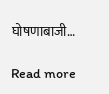घोषणाबाजी…

Read more